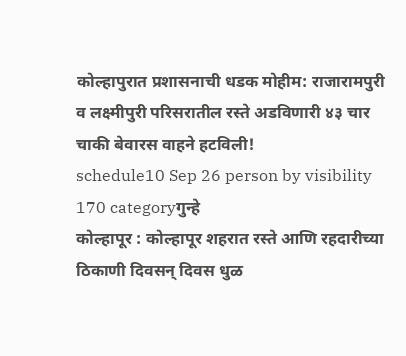कोल्हापुरात प्रशासनाची धडक मोहीम: राजारामपुरी व लक्ष्मीपुरी परिसरातील रस्ते अडविणारी ४३ चार चाकी बेवारस वाहने हटविली!
schedule10 Sep 26 person by visibility 170 categoryगुन्हे
कोल्हापूर : कोल्हापूर शहरात रस्ते आणि रहदारीच्या ठिकाणी दिवसन् दिवस धुळ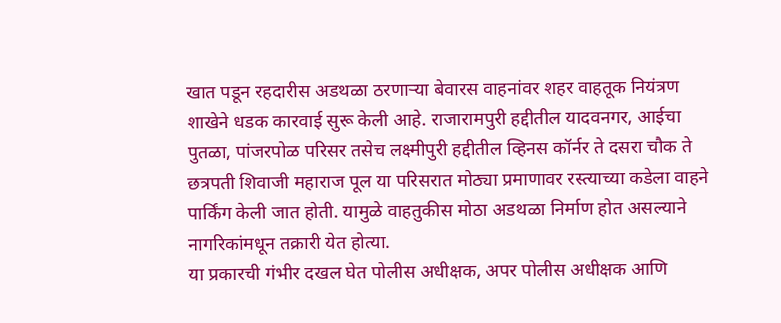खात पडून रहदारीस अडथळा ठरणाऱ्या बेवारस वाहनांवर शहर वाहतूक नियंत्रण शाखेने धडक कारवाई सुरू केली आहे. राजारामपुरी हद्दीतील यादवनगर, आईचा पुतळा, पांजरपोळ परिसर तसेच लक्ष्मीपुरी हद्दीतील व्हिनस कॉर्नर ते दसरा चौक ते छत्रपती शिवाजी महाराज पूल या परिसरात मोठ्या प्रमाणावर रस्त्याच्या कडेला वाहने पार्किंग केली जात होती. यामुळे वाहतुकीस मोठा अडथळा निर्माण होत असल्याने नागरिकांमधून तक्रारी येत होत्या.
या प्रकारची गंभीर दखल घेत पोलीस अधीक्षक, अपर पोलीस अधीक्षक आणि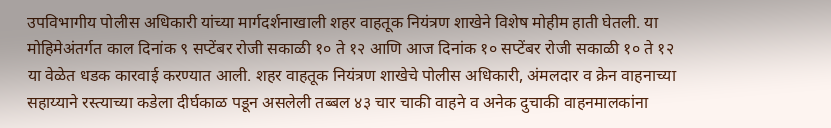उपविभागीय पोलीस अधिकारी यांच्या मार्गदर्शनाखाली शहर वाहतूक नियंत्रण शाखेने विशेष मोहीम हाती घेतली. या मोहिमेअंतर्गत काल दिनांक ९ सप्टेंबर रोजी सकाळी १० ते १२ आणि आज दिनांक १० सप्टेंबर रोजी सकाळी १० ते १२ या वेळेत धडक कारवाई करण्यात आली. शहर वाहतूक नियंत्रण शाखेचे पोलीस अधिकारी, अंमलदार व क्रेन वाहनाच्या सहाय्याने रस्त्याच्या कडेला दीर्घकाळ पडून असलेली तब्बल ४३ चार चाकी वाहने व अनेक दुचाकी वाहनमालकांना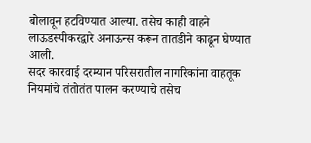बोलावून हटविण्यात आल्या. तसेच काही वाहने लाऊडस्पीकरद्वारे अनाऊन्स करून तातडीने काढून घेण्यात आली.
सदर कारवाई दरम्यान परिसरातील नागरिकांना वाहतूक नियमांचे तंतोतंत पालन करण्याचे तसेच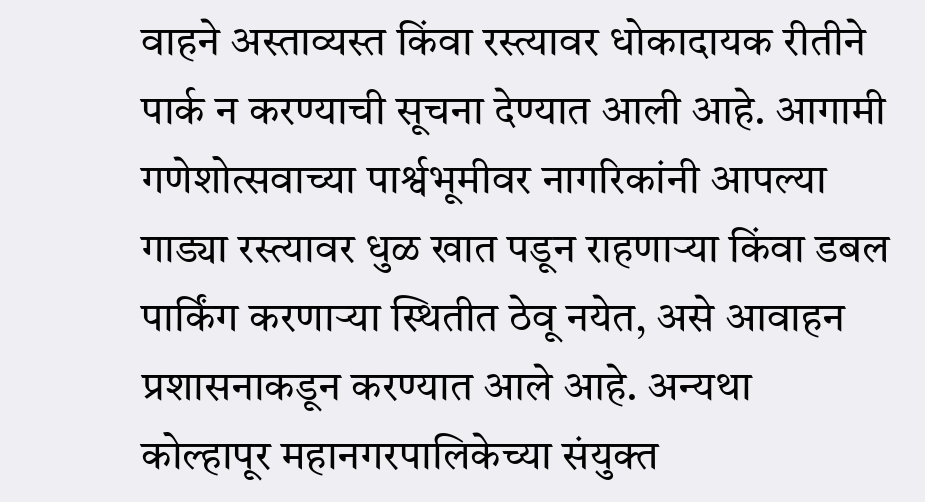वाहने अस्ताव्यस्त किंवा रस्त्यावर धोकादायक रीतीने पार्क न करण्याची सूचना देण्यात आली आहे. आगामी गणेशोत्सवाच्या पार्श्वभूमीवर नागरिकांनी आपल्या गाड्या रस्त्यावर धुळ खात पडून राहणाऱ्या किंवा डबल पार्किंग करणाऱ्या स्थितीत ठेवू नयेत, असे आवाहन प्रशासनाकडून करण्यात आले आहे. अन्यथा कोल्हापूर महानगरपालिकेच्या संयुक्त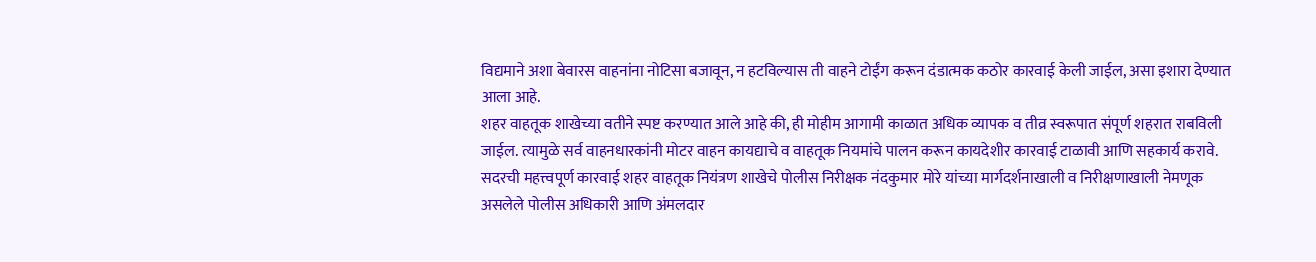विद्यमाने अशा बेवारस वाहनांना नोटिसा बजावून, न हटविल्यास ती वाहने टोईंग करून दंडात्मक कठोर कारवाई केली जाईल, असा इशारा देण्यात आला आहे.
शहर वाहतूक शाखेच्या वतीने स्पष्ट करण्यात आले आहे की, ही मोहीम आगामी काळात अधिक व्यापक व तीव्र स्वरूपात संपूर्ण शहरात राबविली जाईल. त्यामुळे सर्व वाहनधारकांनी मोटर वाहन कायद्याचे व वाहतूक नियमांचे पालन करून कायदेशीर कारवाई टाळावी आणि सहकार्य करावे.
सदरची महत्त्वपूर्ण कारवाई शहर वाहतूक नियंत्रण शाखेचे पोलीस निरीक्षक नंदकुमार मोरे यांच्या मार्गदर्शनाखाली व निरीक्षणाखाली नेमणूक असलेले पोलीस अधिकारी आणि अंमलदार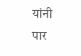यांनी पार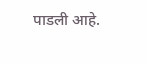पाडली आहे.